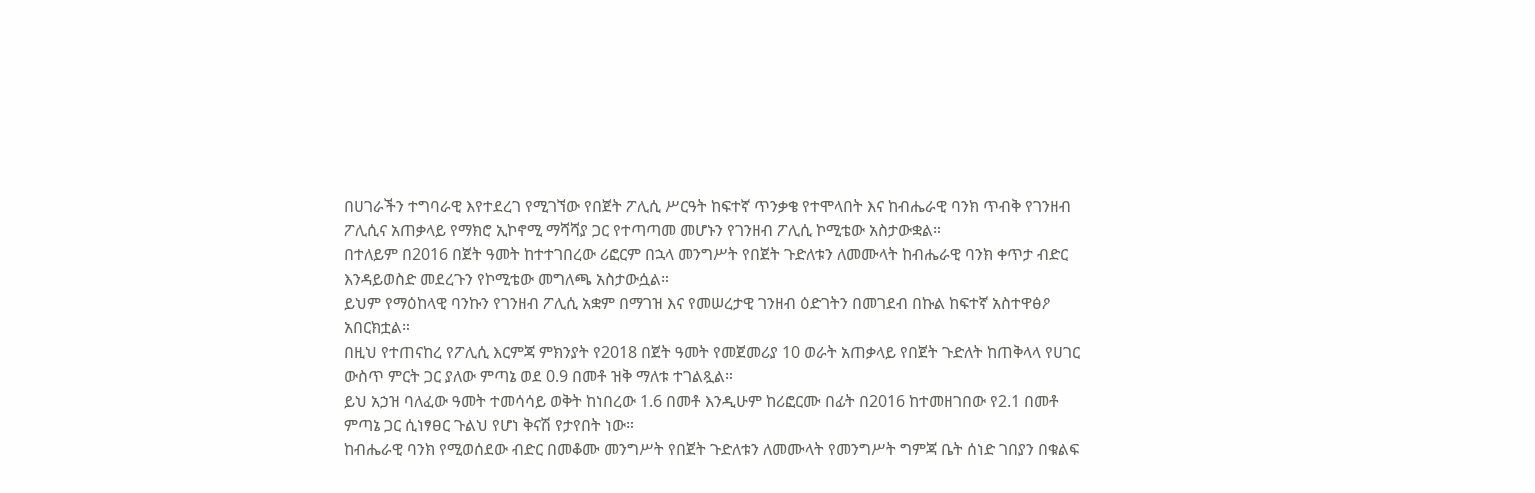በሀገራችን ተግባራዊ እየተደረገ የሚገኘው የበጀት ፖሊሲ ሥርዓት ከፍተኛ ጥንቃቄ የተሞላበት እና ከብሔራዊ ባንክ ጥብቅ የገንዘብ ፖሊሲና አጠቃላይ የማክሮ ኢኮኖሚ ማሻሻያ ጋር የተጣጣመ መሆኑን የገንዘብ ፖሊሲ ኮሚቴው አስታውቋል።
በተለይም በ2016 በጀት ዓመት ከተተገበረው ሪፎርም በኋላ መንግሥት የበጀት ጉድለቱን ለመሙላት ከብሔራዊ ባንክ ቀጥታ ብድር እንዳይወስድ መደረጉን የኮሚቴው መግለጫ አስታውሷል።
ይህም የማዕከላዊ ባንኩን የገንዘብ ፖሊሲ አቋም በማገዝ እና የመሠረታዊ ገንዘብ ዕድገትን በመገደብ በኩል ከፍተኛ አስተዋፅዖ አበርክቷል።
በዚህ የተጠናከረ የፖሊሲ እርምጃ ምክንያት የ2018 በጀት ዓመት የመጀመሪያ 10 ወራት አጠቃላይ የበጀት ጉድለት ከጠቅላላ የሀገር ውስጥ ምርት ጋር ያለው ምጣኔ ወደ 0.9 በመቶ ዝቅ ማለቱ ተገልጿል።
ይህ አኃዝ ባለፈው ዓመት ተመሳሳይ ወቅት ከነበረው 1.6 በመቶ እንዲሁም ከሪፎርሙ በፊት በ2016 ከተመዘገበው የ2.1 በመቶ ምጣኔ ጋር ሲነፃፀር ጉልህ የሆነ ቅናሽ የታየበት ነው።
ከብሔራዊ ባንክ የሚወሰደው ብድር በመቆሙ መንግሥት የበጀት ጉድለቱን ለመሙላት የመንግሥት ግምጃ ቤት ሰነድ ገበያን በቁልፍ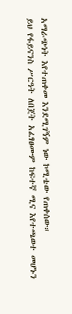አማራጭነት እየተጠቀመ እንደሚገኝም ነው ኮሚቴው የጠቀሰው።
ይህ የፋይናንስ ሥርዓት ለበጀት አፈፃፀሙም ከፍተኛ ሚና እየተጫወተ መሆኑን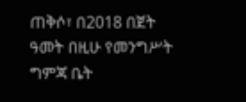ጠቅሶ፣ በ2018 በጀት ዓመት በዚሁ የመንግሥት ግምጃ ቤት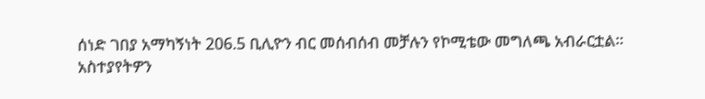ሰነድ ገበያ አማካኝነት 206.5 ቢሊዮን ብር መሰብሰብ መቻሉን የኮሚቴው መግለጫ አብራርቷል።
አስተያየትዎን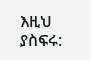እዚህ ያስፍሩ: